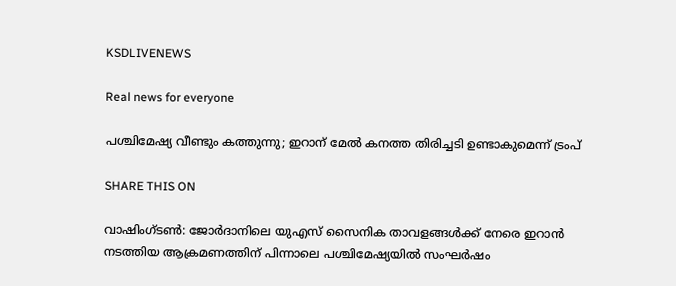KSDLIVENEWS

Real news for everyone

പശ്ചിമേഷ്യ വീണ്ടും കത്തുന്നു; ഇറാന് മേൽ കനത്ത തിരിച്ചടി ഉണ്ടാകുമെന്ന് ട്രംപ്

SHARE THIS ON

വാഷിംഗ്‌ടൺ: ജോർദാനിലെ യുഎസ് സൈനിക താവളങ്ങൾക്ക് നേരെ ഇറാൻ നടത്തിയ ആക്രമണത്തിന് പിന്നാലെ പശ്ചിമേഷ്യയിൽ സംഘർഷം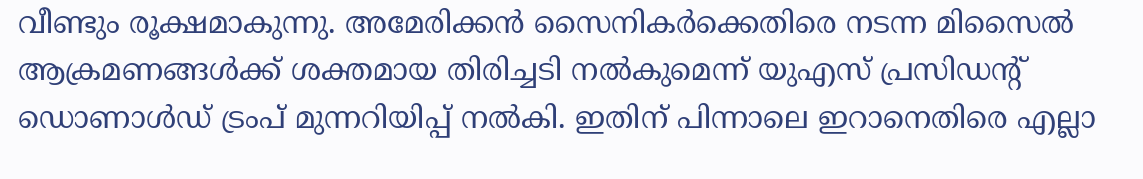വീണ്ടും രൂക്ഷമാകുന്നു. അമേരിക്കൻ സൈനികർക്കെതിരെ നടന്ന മിസൈൽ ആക്രമണങ്ങൾക്ക് ശക്തമായ തിരിച്ചടി നൽകുമെന്ന് യുഎസ് പ്രസിഡൻ്റ് ഡൊണാൾഡ് ട്രംപ് മുന്നറിയിപ്പ് നൽകി. ഇതിന് പിന്നാലെ ഇറാനെതിരെ എല്ലാ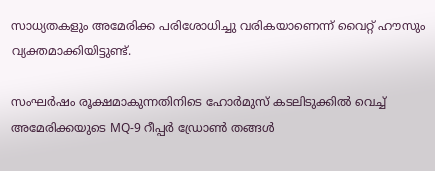സാധ്യതകളും അമേരിക്ക പരിശോധിച്ചു വരികയാണെന്ന് വൈറ്റ് ഹൗസും വ്യക്തമാക്കിയിട്ടുണ്ട്.

സംഘർഷം രൂക്ഷമാകുന്നതിനിടെ ഹോർമുസ് കടലിടുക്കിൽ വെച്ച് അമേരിക്കയുടെ MQ-9 റീപ്പർ ഡ്രോൺ തങ്ങൾ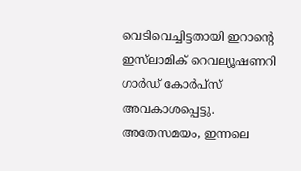വെടിവെച്ചിട്ടതായി ഇറാന്റെ ഇസ്‌ലാമിക് റെവല്യൂഷണറി ഗാർഡ് കോർപ്സ് അവകാശപ്പെട്ടു. അതേസമയം, ഇന്നലെ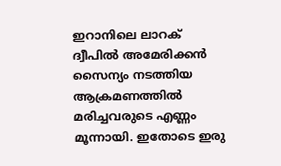ഇറാനിലെ ലാറക് ദ്വീപിൽ അമേരിക്കൻ സൈന്യം നടത്തിയ ആക്രമണത്തിൽ മരിച്ചവരുടെ എണ്ണം മൂന്നായി. ഇതോടെ ഇരു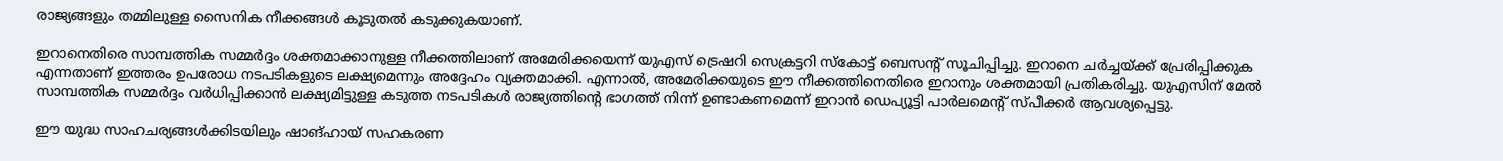രാജ്യങ്ങളും തമ്മിലുള്ള സൈനിക നീക്കങ്ങൾ കൂടുതൽ കടുക്കുകയാണ്.

ഇറാനെതിരെ സാമ്പത്തിക സമ്മർദ്ദം ശക്തമാക്കാനുള്ള നീക്കത്തിലാണ് അമേരിക്കയെന്ന് യുഎസ് ട്രെഷറി സെക്രട്ടറി സ്കോട്ട് ബെസന്റ് സൂചിപ്പിച്ചു. ഇറാനെ ചർച്ചയ്ക്ക് പ്രേരിപ്പിക്കുക എന്നതാണ് ഇത്തരം ഉപരോധ നടപടികളുടെ ലക്ഷ്യമെന്നും അദ്ദേഹം വ്യക്തമാക്കി. എന്നാൽ, അമേരിക്കയുടെ ഈ നീക്കത്തിനെതിരെ ഇറാനും ശക്തമായി പ്രതികരിച്ചു. യുഎസിന് മേൽ സാമ്പത്തിക സമ്മർദ്ദം വർധിപ്പിക്കാൻ ലക്ഷ്യമിട്ടുള്ള കടുത്ത നടപടികൾ രാജ്യത്തിന്റെ ഭാഗത്ത് നിന്ന് ഉണ്ടാകണമെന്ന് ഇറാൻ ഡെപ്യൂട്ടി പാർലമെൻ്റ് സ്പീക്കർ ആവശ്യപ്പെട്ടു.

ഈ യുദ്ധ സാഹചര്യങ്ങൾക്കിടയിലും ഷാങ്ഹായ് സഹകരണ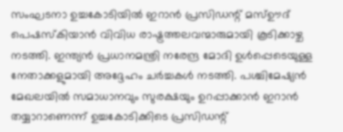സംഘടനാ ഉച്ചകോടിയിൽ ഇറാൻ പ്രസിഡന്റ് മസ്ഊദ് പെഷസ്കിയാൻ വിവിധ രാഷ്ട്രത്തലവന്മാരുമായി കൂടിക്കാഴ്ച നടത്തി. ഇന്ത്യൻ പ്രധാനമന്ത്രി നരേന്ദ്ര മോദി ഉൾപ്പെടെയുള്ള നേതാക്കളുമായി അദ്ദേഹം ചർച്ചകൾ നടത്തി. പശ്ചിമേഷ്യൻ മേഖലയിൽ സമാധാനവും സുരക്ഷയും ഉറപ്പാക്കാൻ ഇറാൻ തയ്യാറാണെന്ന് ഉച്ചകോടിക്കിടെ പ്രസിഡന്റ്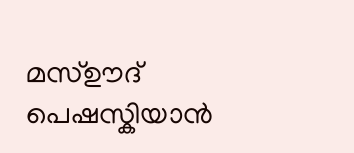മസ്ഊദ് പെഷസ്കിയാൻ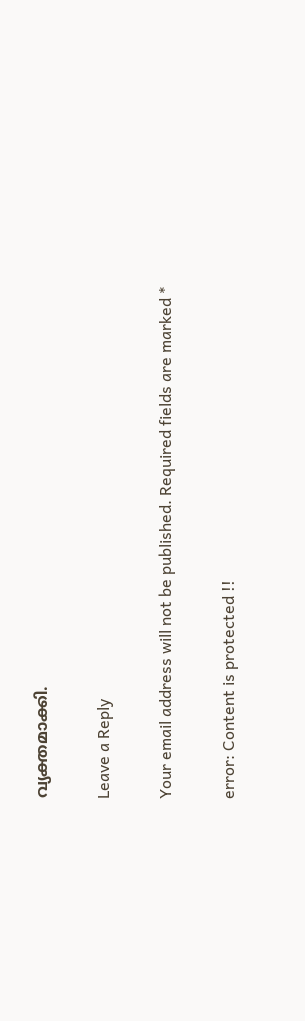വ്യക്തമാക്കി.

Leave a Reply

Your email address will not be published. Required fields are marked *

error: Content is protected !!